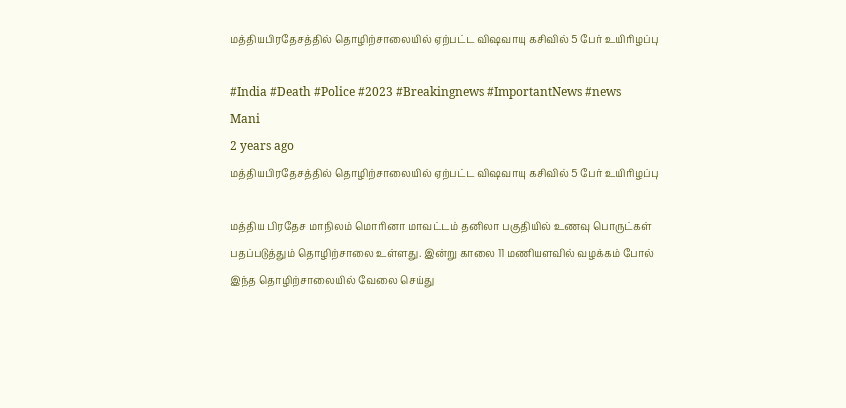மத்தியபிரதேசத்தில் தொழிற்சாலையில் ஏற்பட்ட விஷவாயு கசிவில் 5 பேர் உயிரிழப்பு

#India #Death #Police #2023 #Breakingnews #ImportantNews #news
Mani
2 years ago
மத்தியபிரதேசத்தில் தொழிற்சாலையில் ஏற்பட்ட விஷவாயு கசிவில் 5 பேர் உயிரிழப்பு

மத்திய பிரதேச மாநிலம் மொரினா மாவட்டம் தனிலா பகுதியில் உணவு பொருட்கள் பதப்படுத்தும் தொழிற்சாலை உள்ளது. இன்று காலை 11 மணியளவில் வழக்கம் போல் இந்த தொழிற்சாலையில் வேலை செய்து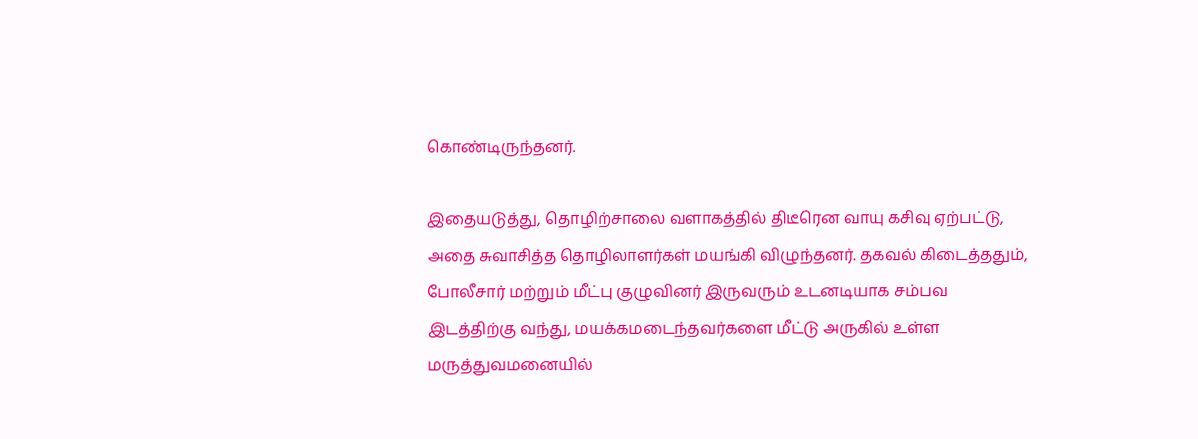கொண்டிருந்தனர்.

இதையடுத்து, தொழிற்சாலை வளாகத்தில் திடீரென வாயு கசிவு ஏற்பட்டு, அதை சுவாசித்த தொழிலாளர்கள் மயங்கி விழுந்தனர். தகவல் கிடைத்ததும், போலீசார் மற்றும் மீட்பு குழுவினர் இருவரும் உடனடியாக சம்பவ இடத்திற்கு வந்து, மயக்கமடைந்தவர்களை மீட்டு அருகில் உள்ள மருத்துவமனையில்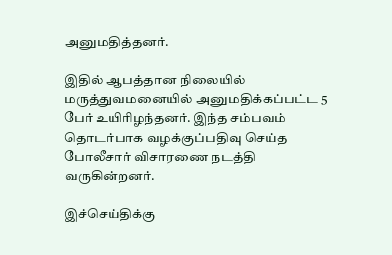அனுமதித்தனர்.

இதில் ஆபத்தான நிலையில் மருத்துவமனையில் அனுமதிக்கப்பட்ட 5 பேர் உயிரிழந்தனர். இந்த சம்பவம் தொடர்பாக வழக்குப்பதிவு செய்த போலீசார் விசாரணை நடத்தி வருகின்றனர்.

இச்செய்திக்கு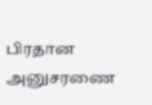பிரதான அனுசரணை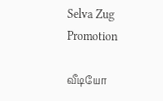Selva Zug Promotion

வீடியோ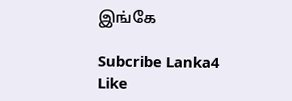இங்கே

Subcribe Lanka4
Like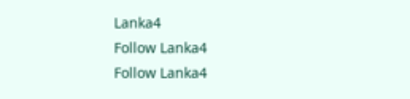Lanka4
Follow Lanka4
Follow Lanka4